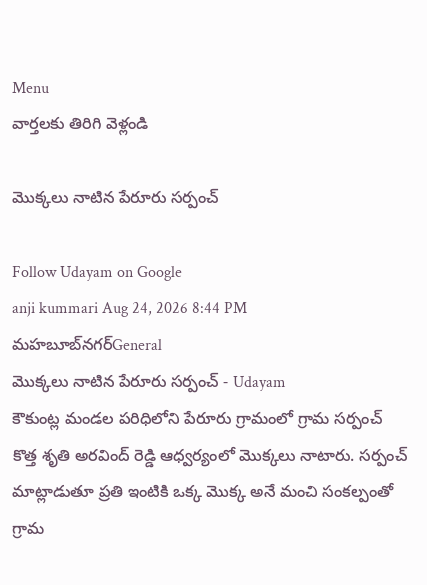Menu
వార్తలకు తిరిగి వెళ్లండి

మొక్కలు నాటిన పేరూరు సర్పంచ్

Follow Udayam on Google
anji kummari Aug 24, 2026 8:44 PM మహబూబ్‌నగర్General
మొక్కలు నాటిన పేరూరు సర్పంచ్ - Udayam
కౌకుంట్ల మండల పరిధిలోని పేరూరు గ్రామంలో గ్రామ సర్పంచ్ కొత్త శృతి అరవింద్ రెడ్డి ఆధ్వర్యంలో మొక్కలు నాటారు. సర్పంచ్ మాట్లాడుతూ ప్రతి ఇంటికి ఒక్క మొక్క అనే మంచి సంకల్పంతో గ్రామ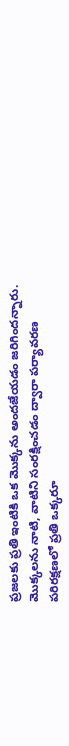ప్రజలకు ప్రతి ఇంటికి ఒక మొక్కను అందజేయడం జరిగిందన్నారు. మొక్కలను నాటి, వాటిని సంరక్షించడం ద్వారా పర్యావరణ పరిరక్షణలో ప్రతి ఒక్కరూ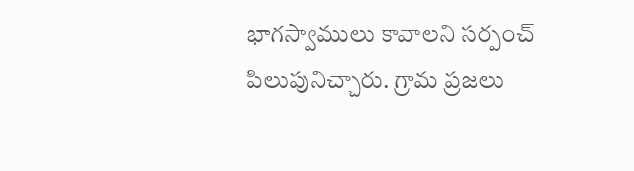భాగస్వాములు కావాలని సర్పంచ్ పిలుపునిచ్చారు. గ్రామ ప్రజలు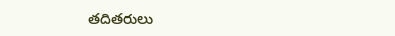తదితరులు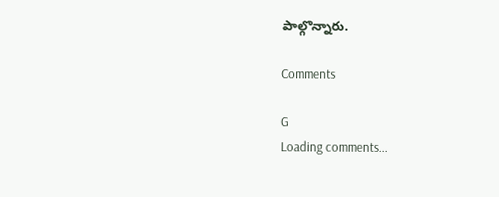పాల్గొన్నారు.

Comments

G
Loading comments...